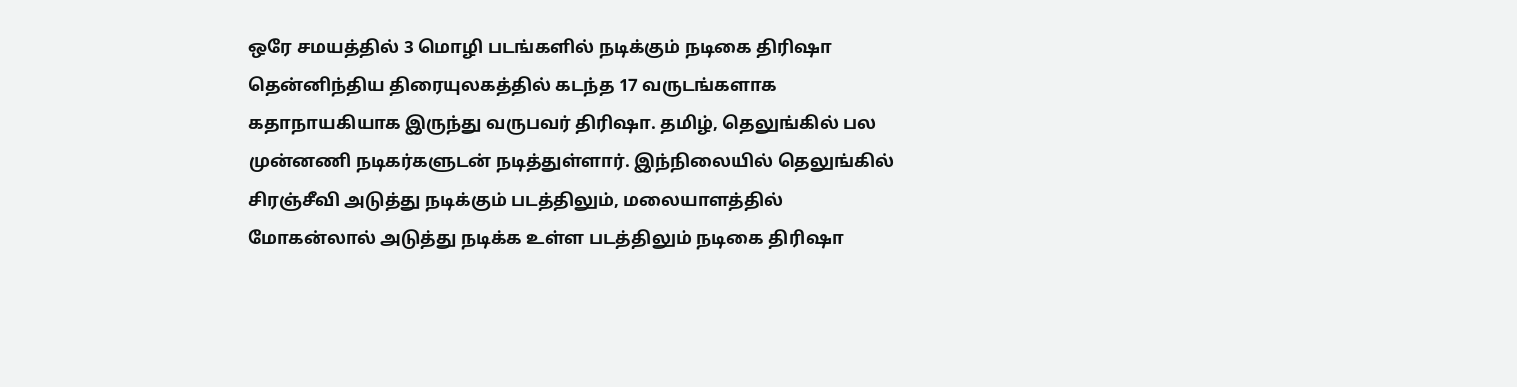ஒரே சமயத்தில் 3 மொழி படங்களில் நடிக்கும் நடிகை திரிஷா
தென்னிந்திய திரையுலகத்தில் கடந்த 17 வருடங்களாக கதாநாயகியாக இருந்து வருபவர் திரிஷா. தமிழ், தெலுங்கில் பல முன்னணி நடிகர்களுடன் நடித்துள்ளார். இந்நிலையில் தெலுங்கில் சிரஞ்சீவி அடுத்து நடிக்கும் படத்திலும், மலையாளத்தில் மோகன்லால் அடுத்து நடிக்க உள்ள படத்திலும் நடிகை திரிஷா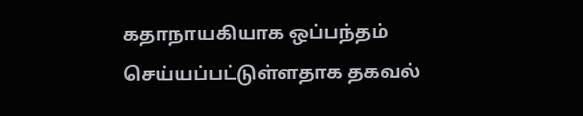கதாநாயகியாக ஒப்பந்தம் செய்யப்பட்டுள்ளதாக தகவல்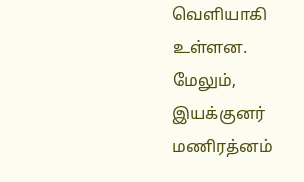வெளியாகி உள்ளன. மேலும், இயக்குனர் மணிரத்னம்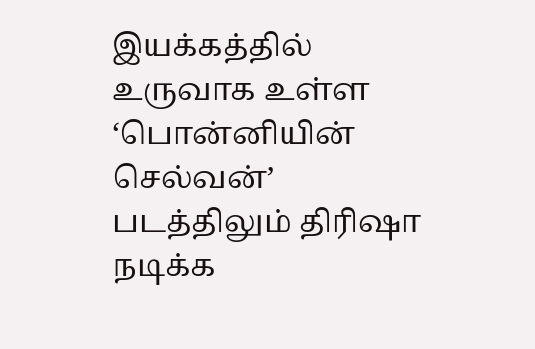இயக்கத்தில் உருவாக உள்ள ‘பொன்னியின் செல்வன்’ படத்திலும் திரிஷா நடிக்க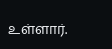உள்ளார்.